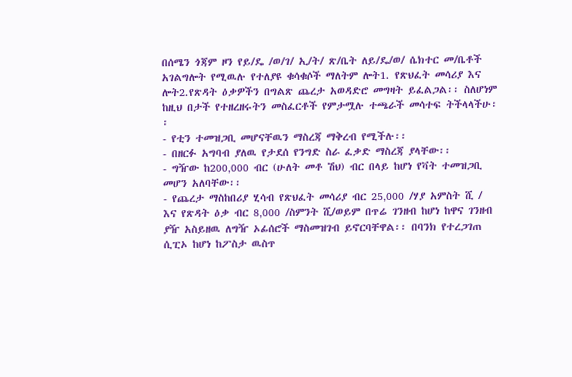በሰሜን ጎጃም ዞን የይ/ዴ /ወ/ገ/ ኢ/ት/ ጽ/ቤት ለይ/ዴ/ወ/ ሴክተር መ/ቤቶች አገልግሎት የሚዉሉ የተለያዩ ቁሳቁሶች ማለትም ሎት1. የጽህፈት መሳሪያ እና ሎት2.የጽዳት ዕቃዎችን በግልጽ ጨረታ አወዳድሮ መግዛት ይፈልጋል፡፡ ስለሆነም ከዚህ በታች የተዘረዘሩትን መስፈርቶች የምታሟሉ ተጫራች መሳተፍ ትችላላችሁ፡፡
- የቲን ተመዝጋቢ መሆናቸዉን ማስረጃ ማቅረብ የሚችሉ፡፡
- በዘርፉ አግባብ ያለዉ የታደሰ የንግድ ስራ ፈቃድ ማስረጃ ያላቸው፡፡
- ግዥው ከ200‚000 ብር (ሁለት መቶ ሽህ) ብር በላይ ከሆነ የቫት ተመዝጋቢ መሆን አለባቸው፡፡
- የጨረታ ማስከበሪያ ሂሳብ የጽህፈት መሳሪያ ብር 25‚000 /ሃያ አምስት ሺ / እና የጽዳት ዕቃ ብር 8‚000 /ስምንት ሺ/ወይም በጥሬ ገንዘብ ከሆነ ከዋና ገንዘብ ያዥ አስይዘዉ ለግዥ ኦፊሰሮች ማስመዝገብ ይኖርባቸዋል፡፡ በባንክ የተረጋገጠ ሲፒኦ ከሆነ ከፖስታ ዉስጥ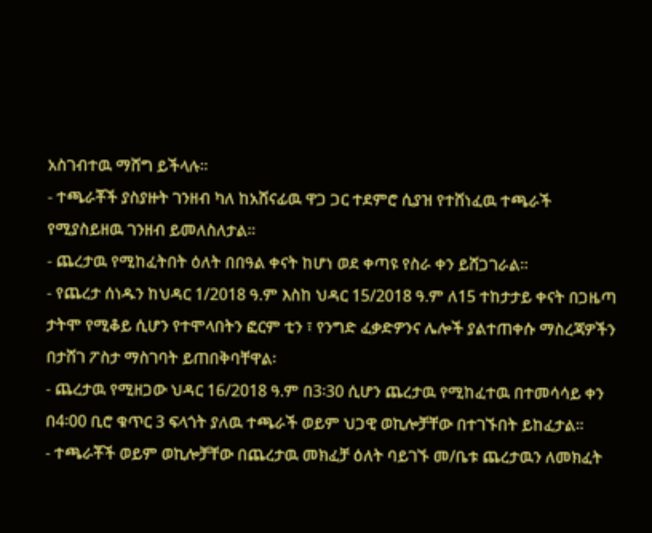አስገብተዉ ማሸግ ይችላሉ፡፡
- ተጫራቾች ያስያዙት ገንዘብ ካለ ከአሸናፊዉ ዋጋ ጋር ተደምሮ ሲያዝ የተሸነፈዉ ተጫራች የሚያስይዘዉ ገንዘብ ይመለስለታል፡፡
- ጨረታዉ የሚከፈትበት ዕለት በበዓል ቀናት ከሆነ ወደ ቀጣዩ የስራ ቀን ይሸጋገራል፡፡
- የጨረታ ሰነዱን ከህዳር 1/2018 ዓ.ም እስከ ህዳር 15/2018 ዓ.ም ለ15 ተከታታይ ቀናት በጋዜጣ ታትሞ የሚቆይ ሲሆን የተሞላበትን ፎርም ቲን ፣ የንግድ ፈቃድዎንና ሌሎች ያልተጠቀሱ ማስረጃዎችን በታሸገ ፖስታ ማስገባት ይጠበቅባቸዋል፡
- ጨረታዉ የሚዘጋው ህዳር 16/2018 ዓ.ም በ3፡30 ሲሆን ጨረታዉ የሚከፈተዉ በተመሳሳይ ቀን በ4፡00 ቢሮ ቁጥር 3 ፍላጎት ያለዉ ተጫራች ወይም ህጋዊ ወኪሎቻቸው በተገኙበት ይከፈታል፡፡
- ተጫራቾች ወይም ወኪሎቻቸው በጨረታዉ መክፈቻ ዕለት ባይገኙ መ/ቤቱ ጨረታዉን ለመክፈት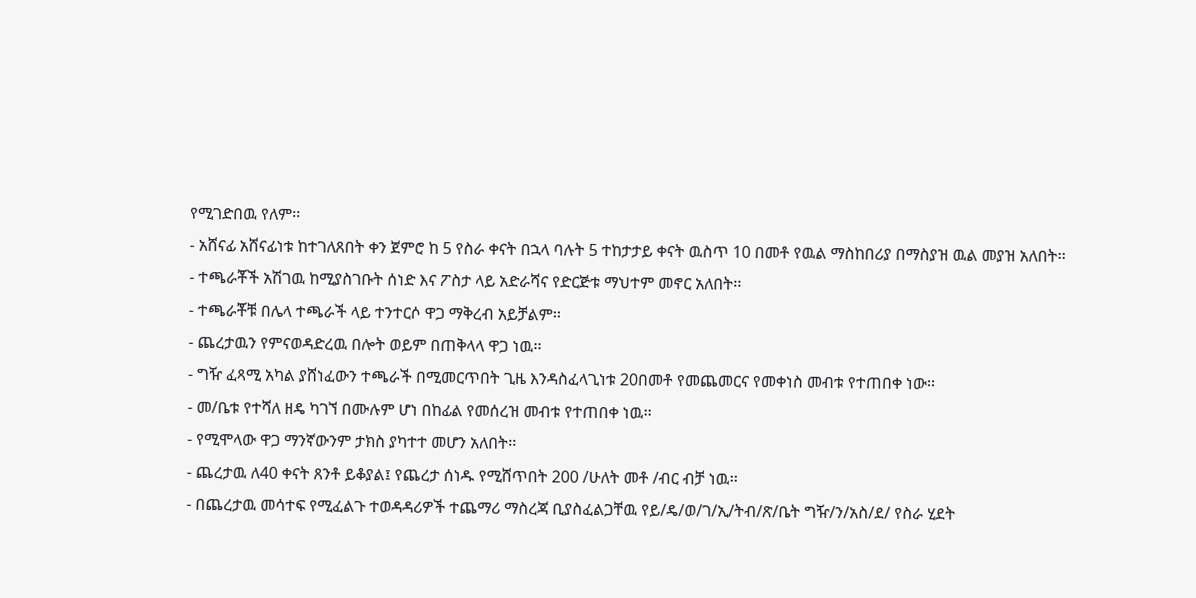የሚገድበዉ የለም፡፡
- አሸናፊ አሸናፊነቱ ከተገለጸበት ቀን ጀምሮ ከ 5 የስራ ቀናት በኋላ ባሉት 5 ተከታታይ ቀናት ዉስጥ 10 በመቶ የዉል ማስከበሪያ በማስያዝ ዉል መያዝ አለበት፡፡
- ተጫራቾች አሽገዉ ከሚያስገቡት ሰነድ እና ፖስታ ላይ አድራሻና የድርጅቱ ማህተም መኖር አለበት፡፡
- ተጫራቾቹ በሌላ ተጫራች ላይ ተንተርሶ ዋጋ ማቅረብ አይቻልም፡፡
- ጨረታዉን የምናወዳድረዉ በሎት ወይም በጠቅላላ ዋጋ ነዉ፡፡
- ግዥ ፈጻሚ አካል ያሸነፈውን ተጫራች በሚመርጥበት ጊዜ እንዳስፈላጊነቱ 20በመቶ የመጨመርና የመቀነስ መብቱ የተጠበቀ ነው፡፡
- መ/ቤቱ የተሻለ ዘዴ ካገኘ በሙሉም ሆነ በከፊል የመሰረዝ መብቱ የተጠበቀ ነዉ፡፡
- የሚሞላው ዋጋ ማንኛውንም ታክስ ያካተተ መሆን አለበት፡፡
- ጨረታዉ ለ40 ቀናት ጸንቶ ይቆያል፤ የጨረታ ሰነዱ የሚሸጥበት 200 /ሁለት መቶ /ብር ብቻ ነዉ፡፡
- በጨረታዉ መሳተፍ የሚፈልጉ ተወዳዳሪዎች ተጨማሪ ማስረጃ ቢያስፈልጋቸዉ የይ/ዴ/ወ/ገ/ኢ/ትብ/ጽ/ቤት ግዥ/ን/አስ/ደ/ የስራ ሂደት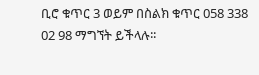ቢሮ ቁጥር 3 ወይም በስልክ ቁጥር 058 338 02 98 ማግኘት ይችላሉ፡፡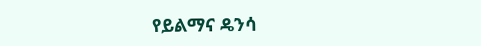የይልማና ዴንሳ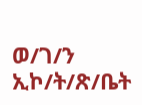ወ/ገ/ን ኢኮ/ት/ጽ/ቤት